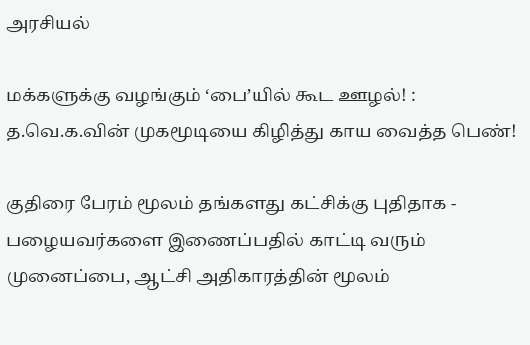அரசியல்

மக்களுக்கு வழங்கும் ‘பை’யில் கூட ஊழல்! : த.வெ.க.வின் முகமூடியை கிழித்து காய வைத்த பெண்!

குதிரை பேரம் மூலம் தங்களது கட்சிக்கு புதிதாக - பழையவர்களை இணைப்பதில் காட்டி வரும் முனைப்பை, ஆட்சி அதிகாரத்தின் மூலம்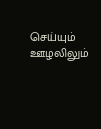செய்யும் ஊழலிலும்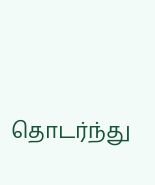தொடர்ந்து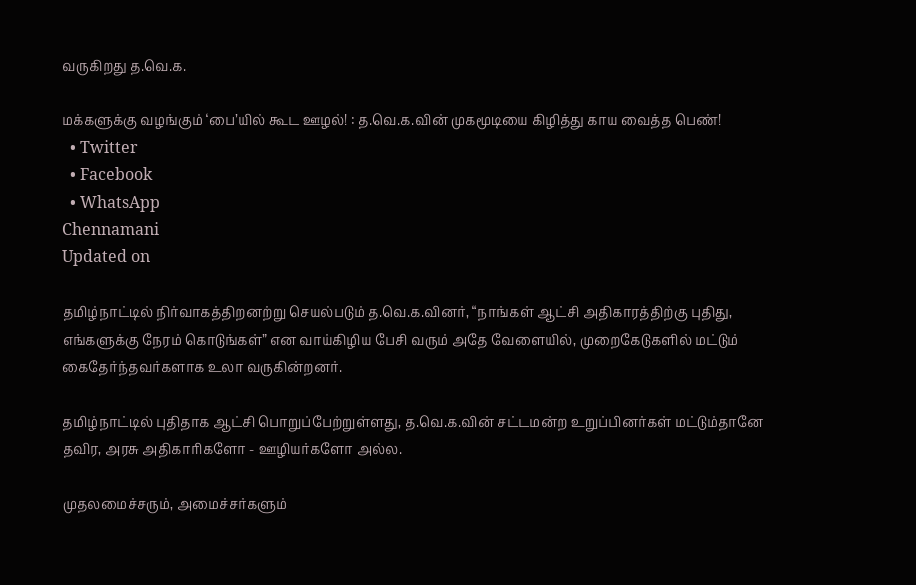வருகிறது த.வெ.க.

மக்களுக்கு வழங்கும் ‘பை’யில் கூட ஊழல்! : த.வெ.க.வின் முகமூடியை கிழித்து காய வைத்த பெண்!
  • Twitter
  • Facebook
  • WhatsApp
Chennamani
Updated on

தமிழ்நாட்டில் நிர்வாகத்திறனற்று செயல்படும் த.வெ.க.வினர், “நாங்கள் ஆட்சி அதிகாரத்திற்கு புதிது, எங்களுக்கு நேரம் கொடுங்கள்” என வாய்கிழிய பேசி வரும் அதே வேளையில், முறைகேடுகளில் மட்டும் கைதேர்ந்தவர்களாக உலா வருகின்றனர்.

தமிழ்நாட்டில் புதிதாக ஆட்சி பொறுப்பேற்றுள்ளது, த.வெ.க.வின் சட்டமன்ற உறுப்பினர்கள் மட்டும்தானே தவிர, அரசு அதிகாரிகளோ - ஊழியர்களோ அல்ல.

முதலமைச்சரும், அமைச்சர்களும்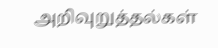அறிவுறுத்தல்கள்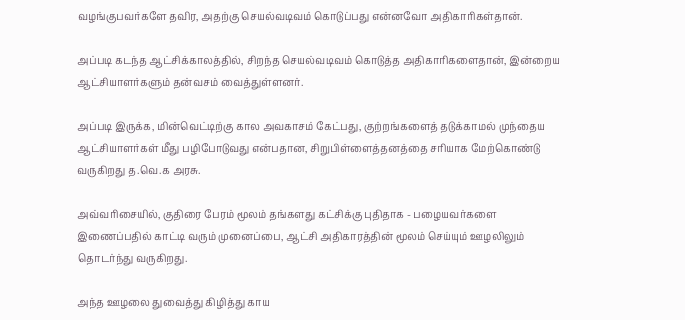வழங்குபவர்களே தவிர, அதற்கு செயல்வடிவம் கொடுப்பது என்னவோ அதிகாரிகள்தான்.

அப்படி கடந்த ஆட்சிக்காலத்தில், சிறந்த செயல்வடிவம் கொடுத்த அதிகாரிகளைதான், இன்றைய ஆட்சியாளர்களும் தன்வசம் வைத்துள்ளனர்.

அப்படி இருக்க, மின்வெட்டிற்கு கால அவகாசம் கேட்பது, குற்றங்களைத் தடுக்காமல் முந்தைய ஆட்சியாளர்கள் மீது பழிபோடுவது என்பதான, சிறுபிள்ளைத்தனத்தை சரியாக மேற்கொண்டு வருகிறது த.வெ.க அரசு.

அவ்வரிசையில், குதிரை பேரம் மூலம் தங்களது கட்சிக்கு புதிதாக - பழையவர்களை இணைப்பதில் காட்டி வரும் முனைப்பை, ஆட்சி அதிகாரத்தின் மூலம் செய்யும் ஊழலிலும் தொடர்ந்து வருகிறது.

அந்த ஊழலை துவைத்து கிழித்து காய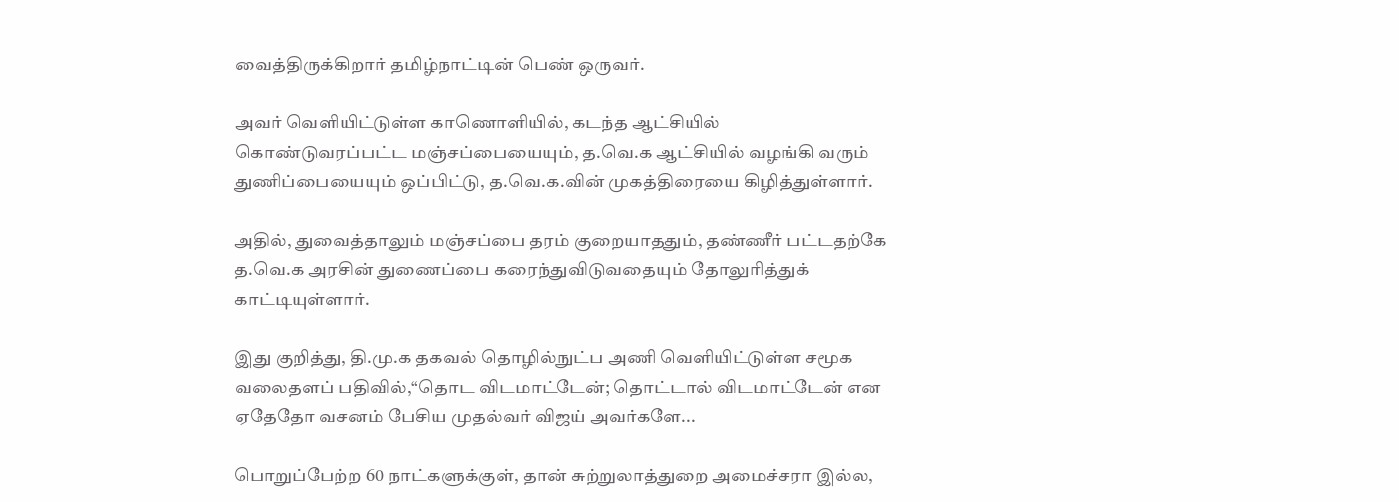வைத்திருக்கிறார் தமிழ்நாட்டின் பெண் ஒருவர்.

அவர் வெளியிட்டுள்ள காணொளியில், கடந்த ஆட்சியில் கொண்டுவரப்பட்ட மஞ்சப்பையையும், த.வெ.க ஆட்சியில் வழங்கி வரும் துணிப்பையையும் ஒப்பிட்டு, த.வெ.க.வின் முகத்திரையை கிழித்துள்ளார்.

அதில், துவைத்தாலும் மஞ்சப்பை தரம் குறையாததும், தண்ணீர் பட்டதற்கே த.வெ.க அரசின் துணைப்பை கரைந்துவிடுவதையும் தோலுரித்துக் காட்டியுள்ளார்.

இது குறித்து, தி.மு.க தகவல் தொழில்நுட்ப அணி வெளியிட்டுள்ள சமூக வலைதளப் பதிவில்,“தொட விடமாட்டேன்; தொட்டால் விடமாட்டேன் என ஏதேதோ வசனம் பேசிய முதல்வர் விஜய் அவர்களே...

பொறுப்பேற்ற 60 நாட்களுக்குள், தான் சுற்றுலாத்துறை அமைச்சரா இல்ல,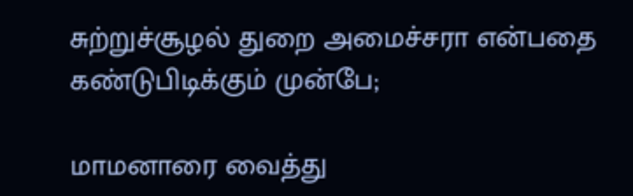சுற்றுச்சூழல் துறை அமைச்சரா என்பதை கண்டுபிடிக்கும் முன்பே;

மாமனாரை வைத்து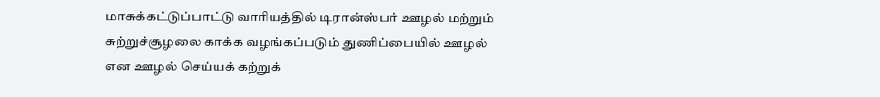மாசுக்கட்டுப்பாட்டு வாரியத்தில் டிரான்ஸ்பர் ஊழல் மற்றும் சுற்றுச்சூழலை காக்க வழங்கப்படும் துணிப்பையில் ஊழல் என ஊழல் செய்யக் கற்றுக்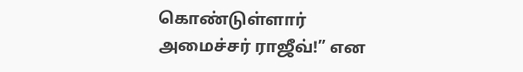கொண்டுள்ளார் அமைச்சர் ராஜீவ்!” என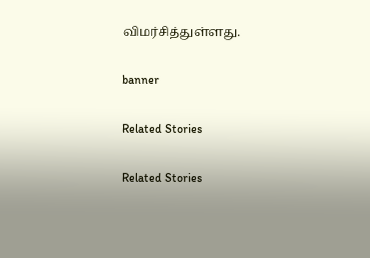விமர்சித்துள்ளது.

banner

Related Stories

Related Stories